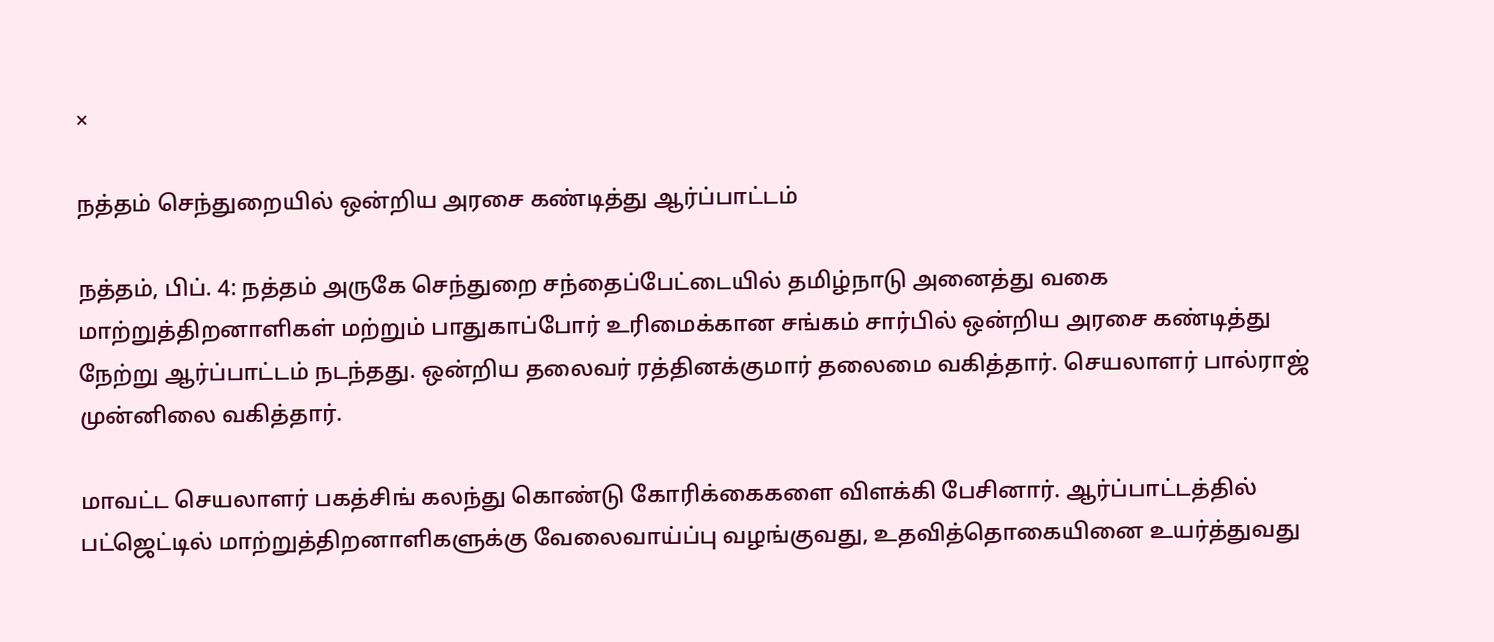×

நத்தம் செந்துறையில் ஒன்றிய அரசை கண்டித்து ஆர்ப்பாட்டம்

நத்தம், பிப். 4: நத்தம் அருகே செந்துறை சந்தைப்பேட்டையில் தமிழ்நாடு அனைத்து வகை மாற்றுத்திறனாளிகள் மற்றும் பாதுகாப்போர் உரிமைக்கான சங்கம் சார்பில் ஒன்றிய அரசை கண்டித்து நேற்று ஆர்ப்பாட்டம் நடந்தது. ஒன்றிய தலைவர் ரத்தினக்குமார் தலைமை வகித்தார். செயலாளர் பால்ராஜ் முன்னிலை வகித்தார்.

மாவட்ட செயலாளர் பகத்சிங் கலந்து கொண்டு கோரிக்கைகளை விளக்கி பேசினார். ஆர்ப்பாட்டத்தில் பட்ஜெட்டில் மாற்றுத்திறனாளிகளுக்கு வேலைவாய்ப்பு வழங்குவது, உதவித்தொகையினை உயர்த்துவது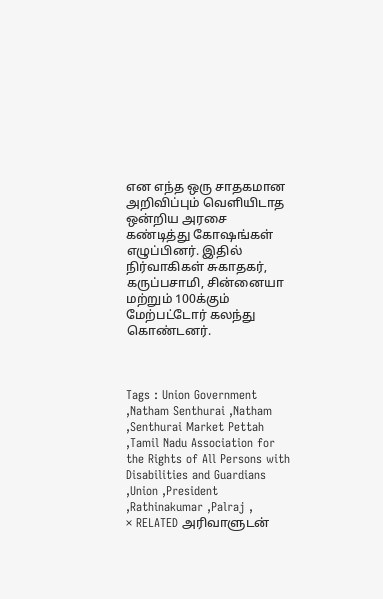என எந்த ஒரு சாதகமான அறிவிப்பும் வெளியிடாத ஒன்றிய அரசை கண்டித்து கோஷங்கள் எழுப்பினர். இதில் நிர்வாகிகள் சுகாதகர், கருப்பசாமி, சின்னையா மற்றும் 100க்கும் மேற்பட்டோர் கலந்து கொண்டனர்.



Tags : Union Government ,Natham Senthurai ,Natham ,Senthurai Market Pettah ,Tamil Nadu Association for the Rights of All Persons with Disabilities and Guardians ,Union ,President ,Rathinakumar ,Palraj ,
× RELATED அரிவாளுடன்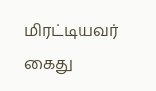மிரட்டியவர் கைது